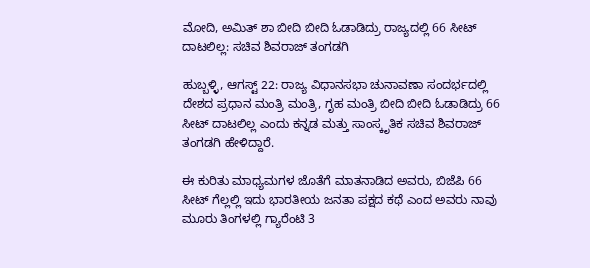ಮೋದಿ, ಅಮಿತ್‌ ಶಾ ಬೀದಿ ಬೀದಿ ಓಡಾಡಿದ್ರು ರಾಜ್ಯದಲ್ಲಿ 66 ಸೀಟ್ ದಾಟಲಿಲ್ಲ: ಸಚಿವ ಶಿವರಾಜ್ ತಂಗಡಗಿ

ಹುಬ್ಬಳ್ಳಿ, ಆಗಸ್ಟ್‌ 22: ರಾಜ್ಯ ವಿಧಾನಸಭಾ ಚುನಾವಣಾ ಸಂದರ್ಭದಲ್ಲಿ ದೇಶದ ಪ್ರಧಾನ ಮಂತ್ರಿ ಮಂತ್ರಿ, ಗೃಹ ಮಂತ್ರಿ ಬೀದಿ ಬೀದಿ ಓಡಾಡಿದ್ರು 66 ಸೀಟ್ ದಾಟಲಿಲ್ಲ ಎಂದು ಕನ್ನಡ ಮತ್ತು ಸಾಂಸ್ಕೃತಿಕ ಸಚಿವ ಶಿವರಾಜ್‌ ತಂಗಡಗಿ ಹೇಳಿದ್ದಾರೆ.

ಈ ಕುರಿತು ಮಾಧ್ಯಮಗಳ ಜೊತೆಗೆ ಮಾತನಾಡಿದ ಅವರು, ಬಿಜೆಪಿ 66 ಸೀಟ್‌ ಗೆಲ್ಲಲ್ಲಿ ಇದು ಭಾರತೀಯ ಜನತಾ ಪಕ್ಷದ ಕಥೆ ಎಂದ ಅವರು ನಾವು ಮೂರು ತಿಂಗಳಲ್ಲಿ ಗ್ಯಾರೆಂಟಿ 3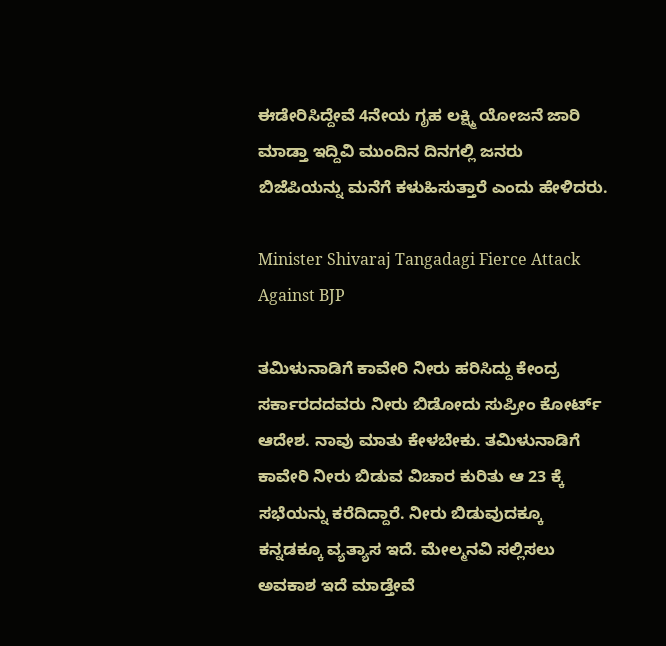ಈಡೇರಿಸಿದ್ದೇವೆ 4ನೇಯ ಗೃಹ ಲಕ್ಷ್ಮಿ ಯೋಜನೆ ಜಾರಿ ಮಾಡ್ತಾ ಇದ್ದಿವಿ ಮುಂದಿನ ದಿನಗಲ್ಲಿ ಜನರು ಬಿಜೆಪಿಯನ್ನು ಮನೆಗೆ ಕಳುಹಿಸುತ್ತಾರೆ ಎಂದು ಹೇಳಿದರು.

Minister Shivaraj Tangadagi Fierce Attack Against BJP

ತಮಿಳುನಾಡಿಗೆ ಕಾವೇರಿ ನೀರು ಹರಿಸಿದ್ದು ಕೇಂದ್ರ ಸರ್ಕಾರದದವರು ನೀರು ಬಿಡೋದು ಸುಪ್ರೀಂ ಕೋರ್ಟ್ ಆದೇಶ. ನಾವು ಮಾತು ಕೇಳಬೇಕು. ತಮಿಳುನಾಡಿಗೆ ಕಾವೇರಿ ನೀರು ಬಿಡುವ ವಿಚಾರ ಕುರಿತು ಆ 23 ಕ್ಕೆ ಸಭೆಯನ್ನು ಕರೆದಿದ್ದಾರೆ. ನೀರು ಬಿಡುವುದಕ್ಕೂ ಕನ್ನಡಕ್ಕೂ ವ್ಯತ್ಯಾಸ ಇದೆ. ಮೇಲ್ಮನವಿ ಸಲ್ಲಿಸಲು ಅವಕಾಶ ಇದೆ ಮಾಡ್ತೇವೆ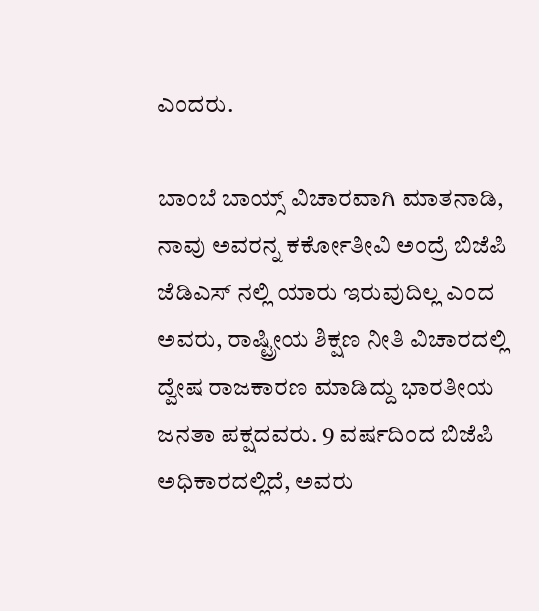ಎಂದರು.

ಬಾಂಬೆ ಬಾಯ್ಸ್ ವಿಚಾರವಾಗಿ ಮಾತನಾಡಿ, ನಾವು ಅವರನ್ನ ಕರ್ಕೋತೀವಿ ಅಂದ್ರೆ ಬಿಜೆಪಿ ಜೆಡಿಎಸ್ ನಲ್ಲಿ ಯಾರು ಇರುವುದಿಲ್ಲ ಎಂದ ಅವರು, ರಾಷ್ಟ್ರೀಯ ಶಿಕ್ಷಣ ನೀತಿ ವಿಚಾರದಲ್ಲಿ
ದ್ವೇಷ ರಾಜಕಾರಣ ಮಾಡಿದ್ದು ಭಾರತೀಯ ಜನತಾ ಪಕ್ಷದವರು. 9 ವರ್ಷದಿಂದ ಬಿಜೆಪಿ ಅಧಿಕಾರದಲ್ಲಿದೆ, ಅವರು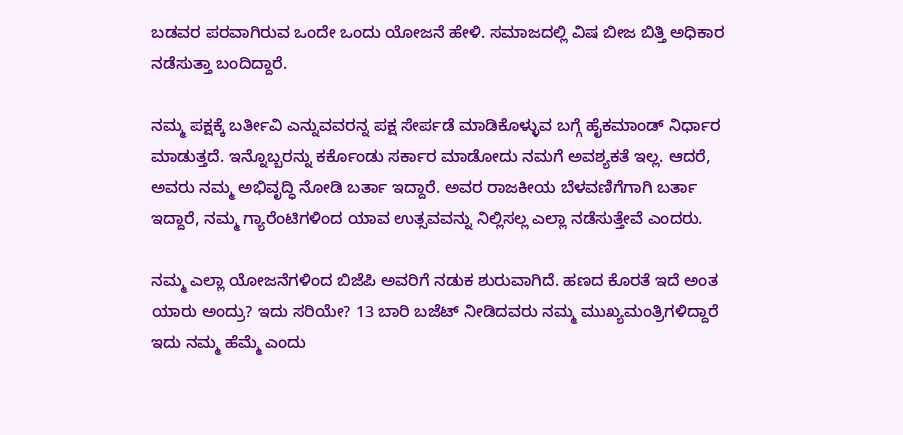ಬಡವರ ಪರವಾಗಿರುವ ಒಂದೇ ಒಂದು ಯೋಜನೆ ಹೇಳಿ. ಸಮಾಜದಲ್ಲಿ ವಿಷ ಬೀಜ ಬಿತ್ತಿ ಅಧಿಕಾರ ನಡೆಸುತ್ತಾ ಬಂದಿದ್ದಾರೆ.

ನಮ್ಮ ಪಕ್ಷಕ್ಕೆ ಬರ್ತೀವಿ ಎನ್ನುವವರನ್ನ ಪಕ್ಷ ಸೇರ್ಪಡೆ ಮಾಡಿಕೊಳ್ಳುವ ಬಗ್ಗೆ ಹೈಕಮಾಂಡ್‌ ನಿರ್ಧಾರ ಮಾಡುತ್ತದೆ. ಇನ್ನೊಬ್ಬರನ್ನು ಕರ್ಕೊಂಡು ಸರ್ಕಾರ ಮಾಡೋದು ನಮಗೆ ಅವಶ್ಯಕತೆ ಇಲ್ಲ. ಆದರೆ, ಅವರು ನಮ್ಮ ಅಭಿವೃದ್ಧಿ ನೋಡಿ ಬರ್ತಾ ಇದ್ದಾರೆ. ಅವರ ರಾಜಕೀಯ ಬೆಳವಣಿಗೆಗಾಗಿ ಬರ್ತಾ ಇದ್ದಾರೆ, ನಮ್ಮ ಗ್ಯಾರೆಂಟಿಗಳಿಂದ ಯಾವ ಉತ್ಸವವನ್ನು ನಿಲ್ಲಿಸಲ್ಲ ಎಲ್ಲಾ ನಡೆಸುತ್ತೇವೆ ಎಂದರು.

ನಮ್ಮ ಎಲ್ಲಾ ಯೋಜನೆಗಳಿಂದ ಬಿಜೆಪಿ ಅವರಿಗೆ ನಡುಕ ಶುರುವಾಗಿದೆ. ಹಣದ ಕೊರತೆ ಇದೆ ಅಂತ ಯಾರು ಅಂದ್ರು? ಇದು ಸರಿಯೇ? 13 ಬಾರಿ ಬಜೆಟ್ ನೀಡಿದವರು ನಮ್ಮ ಮುಖ್ಯಮಂತ್ರಿಗಳಿದ್ದಾರೆ ಇದು ನಮ್ಮ ಹೆಮ್ಮೆ ಎಂದು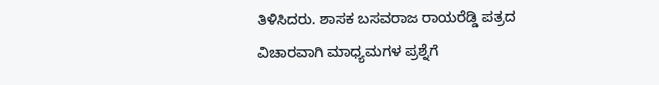ತಿಳಿಸಿದರು. ಶಾಸಕ ಬಸವರಾಜ ರಾಯರೆಡ್ಡಿ ಪತ್ರದ ವಿಚಾರವಾಗಿ ಮಾಧ್ಯಮಗಳ ಪ್ರಶ್ನೆಗೆ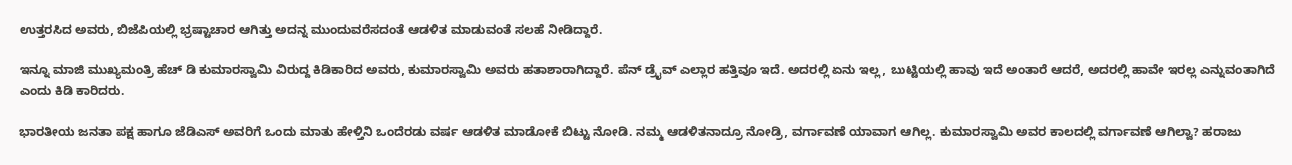ಉತ್ತರಸಿದ ಅವರು, ಬಿಜೆಪಿಯಲ್ಲಿ ಭ್ರಷ್ಟಾಚಾರ ಆಗಿತ್ತು ಅದನ್ನ ಮುಂದುವರೆಸದಂತೆ ಆಡಳಿತ ಮಾಡುವಂತೆ ಸಲಹೆ ನೀಡಿದ್ದಾರೆ.

ಇನ್ನೂ ಮಾಜಿ ಮುಖ್ಯಮಂತ್ರಿ ಹೆಚ್‌ ಡಿ ಕುಮಾರಸ್ವಾಮಿ ವಿರುದ್ದ ಕಿಡಿಕಾರಿದ ಅವರು, ಕುಮಾರಸ್ವಾಮಿ ಅವರು ಹತಾಶಾರಾಗಿದ್ದಾರೆ. ಪೆನ್‌ ಡ್ರೈವ್‌ ಎಲ್ಲಾರ ಹತ್ತಿವೂ ಇದೆ. ಅದರಲ್ಲಿ ಏನು ಇಲ್ಲ, ಬುಟ್ಟಿಯಲ್ಲಿ ಹಾವು ಇದೆ ಅಂತಾರೆ ಆದರೆ, ಅದರಲ್ಲಿ ಹಾವೇ ಇರಲ್ಲ ಎನ್ನುವಂತಾಗಿದೆ ಎಂದು ಕಿಡಿ ಕಾರಿದರು.

ಭಾರತೀಯ ಜನತಾ ಪಕ್ಷ ಹಾಗೂ ಜೆಡಿಎಸ್ ಅವರಿಗೆ ಒಂದು ಮಾತು ಹೇಳ್ತಿನಿ ಒಂದೆರಡು ವರ್ಷ ಆಡಳಿತ ಮಾಡೋಕೆ ಬಿಟ್ಟು ನೋಡಿ. ನಮ್ಮ ಆಡಳಿತನಾದ್ರೂ ನೋಡ್ರಿ, ವರ್ಗಾವಣೆ ಯಾವಾಗ ಆಗಿಲ್ಲ. ಕುಮಾರಸ್ವಾಮಿ ಅವರ ಕಾಲದಲ್ಲಿ ವರ್ಗಾವಣೆ ಆಗಿಲ್ವಾ? ಹರಾಜು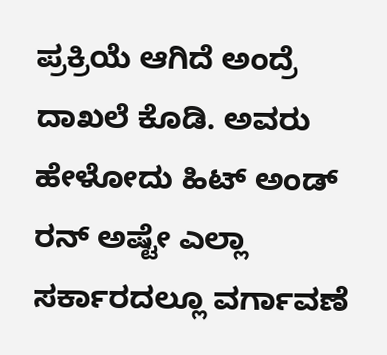ಪ್ರಕ್ರಿಯೆ ಆಗಿದೆ ಅಂದ್ರೆ ದಾಖಲೆ ಕೊಡಿ. ಅವರು ಹೇಳೋದು ಹಿಟ್ ಅಂಡ್ ರನ್ ಅಷ್ಟೇ ಎಲ್ಲಾ ಸರ್ಕಾರದಲ್ಲೂ ವರ್ಗಾವಣೆ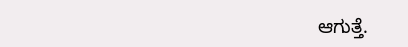ಆಗುತ್ತೆ.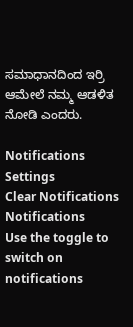ಸಮಾಧಾನದಿಂದ ಇರ್ರಿ ಆಮೇಲೆ ನಮ್ಮ ಆಡಳಿತ ನೋಡಿ ಎಂದರು.

Notifications
Settings
Clear Notifications
Notifications
Use the toggle to switch on notifications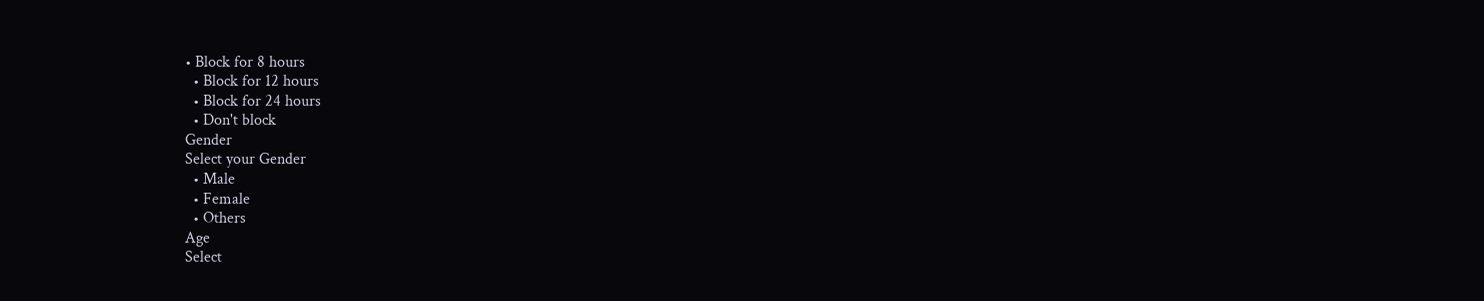• Block for 8 hours
  • Block for 12 hours
  • Block for 24 hours
  • Don't block
Gender
Select your Gender
  • Male
  • Female
  • Others
Age
Select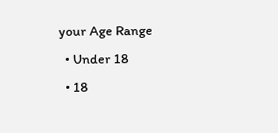your Age Range
  • Under 18
  • 18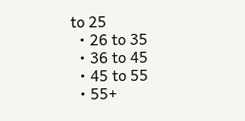to 25
  • 26 to 35
  • 36 to 45
  • 45 to 55
  • 55+